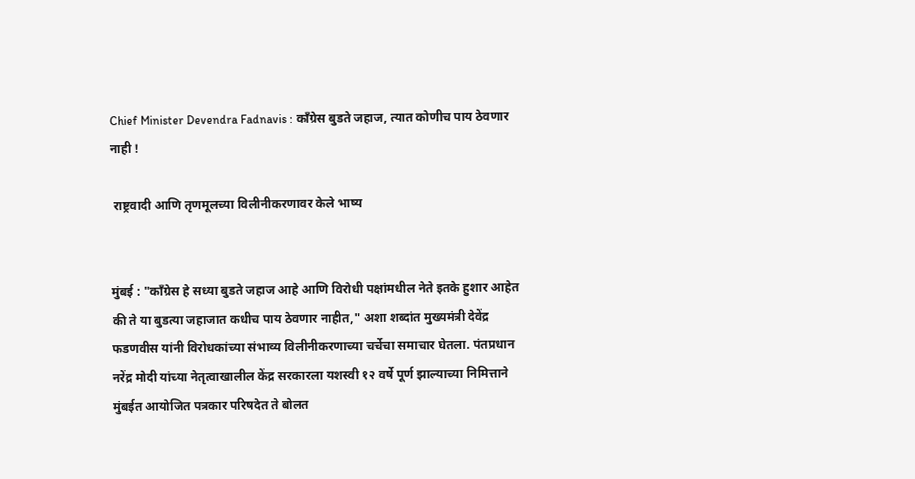Chief Minister Devendra Fadnavis : काँग्रेस बुडते जहाज, त्यात कोणीच पाय ठेवणार नाही !

 राष्ट्रवादी आणि तृणमूलच्या विलीनीकरणावर केले भाष्य


मुंबई : "काँग्रेस हे सध्या बुडते जहाज आहे आणि विरोधी पक्षांमधील नेते इतके हुशार आहेत की ते या बुडत्या जहाजात कधीच पाय ठेवणार नाहीत," अशा शब्दांत मुख्यमंत्री देवेंद्र फडणवीस यांनी विरोधकांच्या संभाव्य विलीनीकरणाच्या चर्चेचा समाचार घेतला. पंतप्रधान नरेंद्र मोदी यांच्या नेतृत्वाखालील केंद्र सरकारला यशस्वी १२ वर्षे पूर्ण झाल्याच्या निमित्ताने मुंबईत आयोजित पत्रकार परिषदेत ते बोलत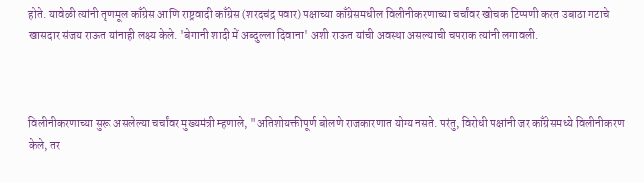होते. यावेळी त्यांनी तृणमूल काँग्रेस आणि राष्ट्रवादी काँग्रेस (शरदचंद्र पवार) पक्षाच्या काँग्रेसमधील विलीनीकरणाच्या चर्चांवर खोचक टिप्पणी करत उबाठा गटाचे खासदार संजय राऊत यांनाही लक्ष्य केले. 'बेगानी शादी में अब्दुल्ला दिवाना' अशी राऊत यांची अवस्था असल्याची चपराक त्यांनी लगावली.



विलीनीकरणाच्या सुरू असलेल्या चर्चांवर मुख्यमंत्री म्हणाले, "अतिशोयक्तीपूर्ण बोलणे राजकारणात योग्य नसते. परंतु, विरोधी पक्षांनी जर काँग्रेसमध्ये विलीनीकरण केले, तर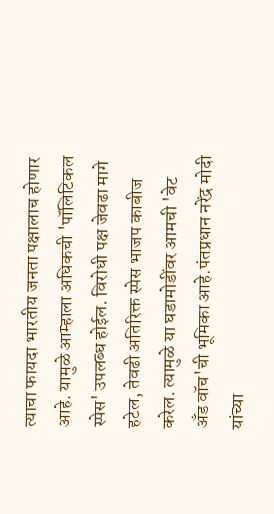त्याचा फायदा भारतीय जनता पक्षालाच होणार आहे. यामुळे आम्हाला अधिकची 'पॉलिटिकल स्पेस' उपलब्ध होईल. विरोधी पक्ष जेवढा मागे हटेल, तेवढी अतिरिक्त स्पेस भाजप काबीज करेल. त्यामुळे या घडामोडींवर आमची 'वेट अँड वॉच'ची भूमिका आहे.पंतप्रधान नरेंद्र मोदी यांच्या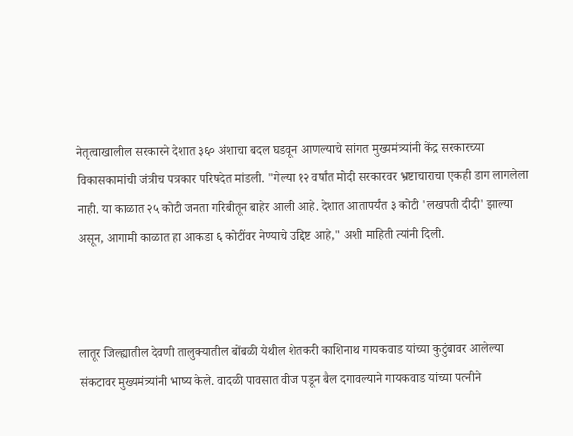नेतृत्वाखालील सरकारने देशात ३६० अंशाचा बदल घडवून आणल्याचे सांगत मुख्यमंत्र्यांनी केंद्र सरकारच्या विकासकामांची जंत्रीच पत्रकार परिषदेत मांडली. "गेल्या १२ वर्षांत मोदी सरकारवर भ्रष्टाचाराचा एकही डाग लागलेला नाही. या काळात २५ कोटी जनता गरिबीतून बाहेर आली आहे. देशात आतापर्यंत ३ कोटी 'लखपती दीदी' झाल्या असून, आगामी काळात हा आकडा ६ कोटींवर नेण्याचे उद्दिष्ट आहे," अशी माहिती त्यांनी दिली.



लातूर जिल्ह्यातील देवणी तालुक्यातील बोंबळी येथील शेतकरी काशिनाथ गायकवाड यांच्या कुटुंबावर आलेल्या संकटावर मुख्यमंत्र्यांनी भाष्य केले. वादळी पावसात वीज पडून बैल दगावल्याने गायकवाड यांच्या पत्नीने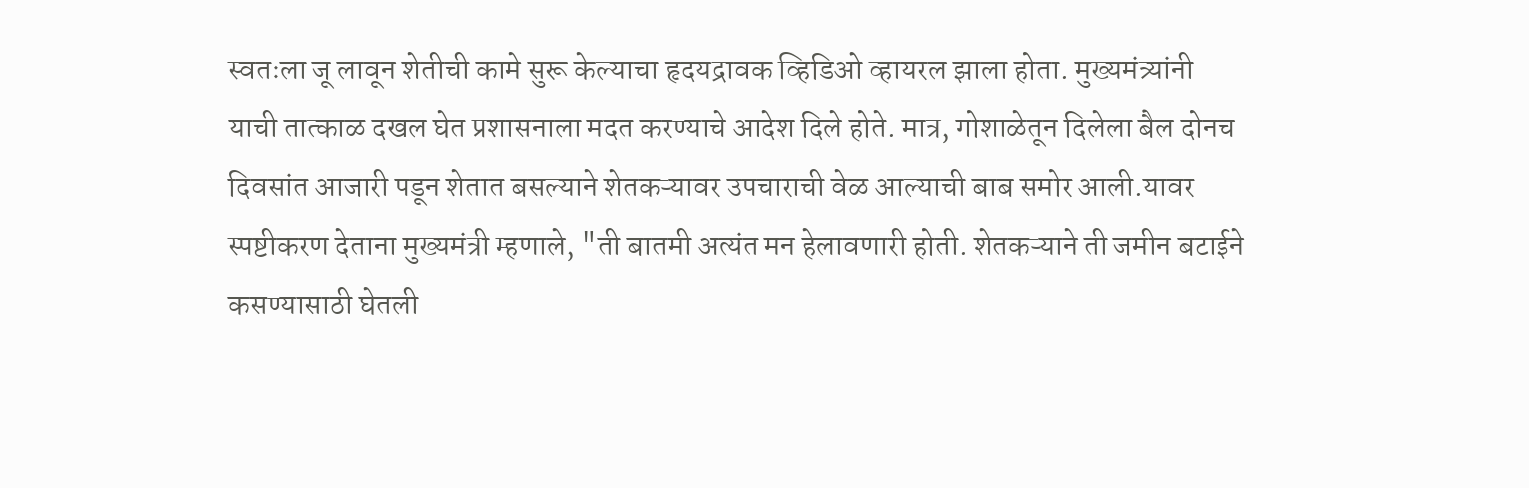स्वतःला जू लावून शेतीची कामे सुरू केल्याचा हृदयद्रावक व्हिडिओ व्हायरल झाला होता. मुख्यमंत्र्यांनी याची तात्काळ दखल घेत प्रशासनाला मदत करण्याचे आदेश दिले होते. मात्र, गोशाळेतून दिलेला बैल दोनच दिवसांत आजारी पडून शेतात बसल्याने शेतकऱ्यावर उपचाराची वेळ आल्याची बाब समोर आली.यावर स्पष्टीकरण देताना मुख्यमंत्री म्हणाले, "ती बातमी अत्यंत मन हेलावणारी होती. शेतकऱ्याने ती जमीन बटाईने कसण्यासाठी घेतली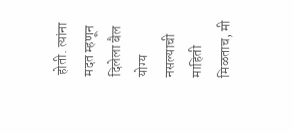होती. त्यांना मदत म्हणून दिलेला बैल योग्य नसल्याची माहिती मिळताच, मी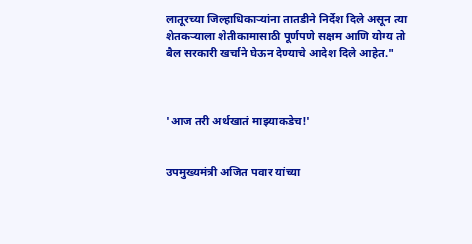लातूरच्या जिल्हाधिकाऱ्यांना तातडीने निर्देश दिले असून त्या शेतकऱ्याला शेतीकामासाठी पूर्णपणे सक्षम आणि योग्य तो बैल सरकारी खर्चाने घेऊन देण्याचे आदेश दिले आहेत."



'आज तरी अर्थखातं माझ्याकडेच!'


उपमुख्यमंत्री अजित पवार यांच्या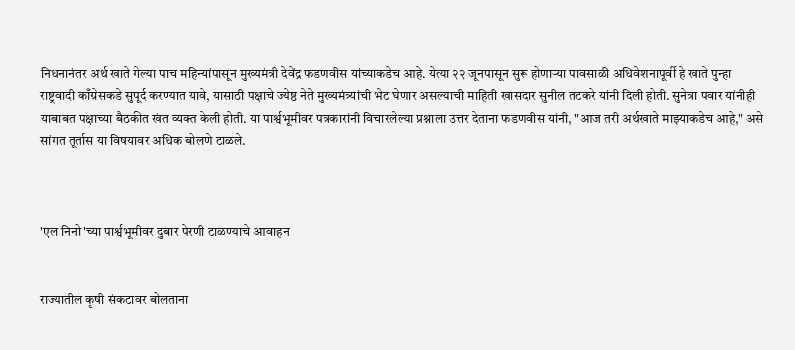निधनानंतर अर्थ खाते गेल्या पाच महिन्यांपासून मुख्यमंत्री देवेंद्र फडणवीस यांच्याकडेच आहे. येत्या २२ जूनपासून सुरू होणाऱ्या पावसाळी अधिवेशनापूर्वी हे खाते पुन्हा राष्ट्रवादी काँग्रेसकडे सुपूर्द करण्यात यावे, यासाठी पक्षाचे ज्येष्ठ नेते मुख्यमंत्र्यांची भेट घेणार असल्याची माहिती खासदार सुनील तटकरे यांनी दिली होती. सुनेत्रा पवार यांनीही याबाबत पक्षाच्या बैठकीत खंत व्यक्त केली होती. या पार्श्वभूमीवर पत्रकारांनी विचारलेल्या प्रश्नाला उत्तर देताना फडणवीस यांनी, "आज तरी अर्थखाते माझ्याकडेच आहे," असे सांगत तूर्तास या विषयावर अधिक बोलणे टाळले.



'एल निनो'च्या पार्श्वभूमीवर दुबार पेरणी टाळण्याचे आवाहन


राज्यातील कृषी संकटावर बोलताना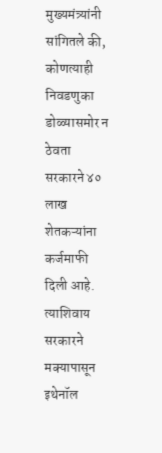मुख्यमंत्र्यांनी सांगितले की, कोणत्याही निवडणुका डोळ्यासमोर न ठेवता सरकारने ४० लाख शेतकऱ्यांना कर्जमाफी दिली आहे. त्याशिवाय सरकारने मक्यापासून इथेनॉल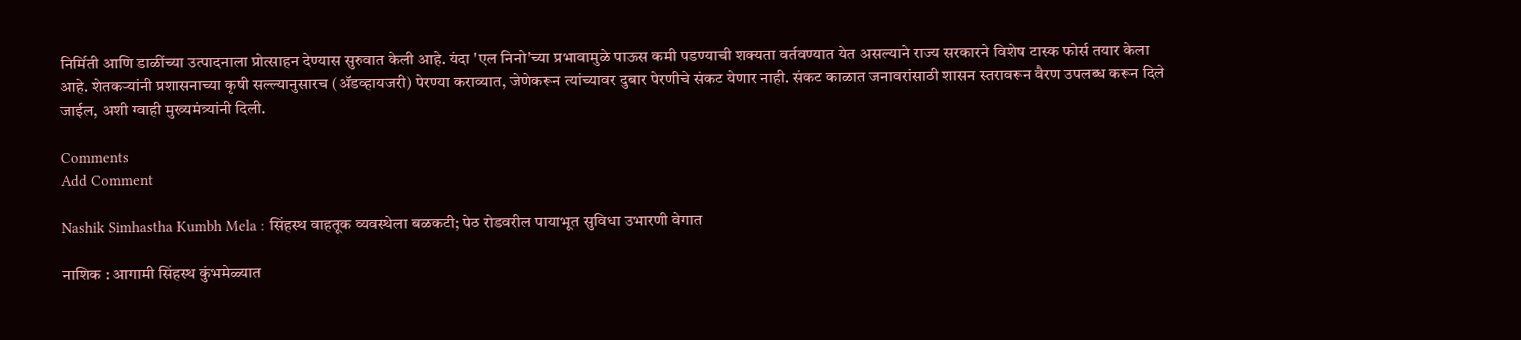निर्मिती आणि डाळींच्या उत्पादनाला प्रोत्साहन देण्यास सुरुवात केली आहे. यंदा 'एल निनो'च्या प्रभावामुळे पाऊस कमी पडण्याची शक्यता वर्तवण्यात येत असल्याने राज्य सरकारने विशेष टास्क फोर्स तयार केला आहे. शेतकऱ्यांनी प्रशासनाच्या कृषी सल्ल्यानुसारच (ॲडव्हायजरी) पेरण्या कराव्यात, जेणेकरून त्यांच्यावर दुबार पेरणीचे संकट येणार नाही. संकट काळात जनावरांसाठी शासन स्तरावरून वैरण उपलब्ध करून दिले जाईल, अशी ग्वाही मुख्यमंत्र्यांनी दिली.

Comments
Add Comment

Nashik Simhastha Kumbh Mela : सिंहस्थ वाहतूक व्यवस्थेला बळकटी; पेठ रोडवरील पायाभूत सुविधा उभारणी वेगात

नाशिक : आगामी सिंहस्थ कुंभमेळ्यात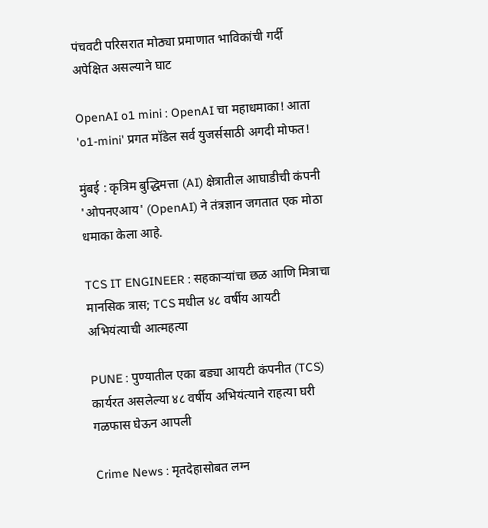पंचवटी परिसरात मोठ्या प्रमाणात भाविकांची गर्दी अपेक्षित असल्याने घाट

OpenAI o1 mini : OpenAI चा महाधमाका! आता 'o1-mini' प्रगत मॉडेल सर्व युजर्ससाठी अगदी मोफत!

मुंबई : कृत्रिम बुद्धिमत्ता (AI) क्षेत्रातील आघाडीची कंपनी 'ओपनएआय' (OpenAI) ने तंत्रज्ञान जगतात एक मोठा धमाका केला आहे.

TCS IT ENGINEER : सहकाऱ्यांचा छळ आणि मित्राचा मानसिक त्रास; TCS मधील ४८ वर्षीय आयटी अभियंत्याची आत्महत्या

PUNE : पुण्यातील एका बड्या आयटी कंपनीत (TCS) कार्यरत असलेल्या ४८ वर्षीय अभियंत्याने राहत्या घरी गळफास घेऊन आपली

Crime News : मृतदेहासोबत लग्न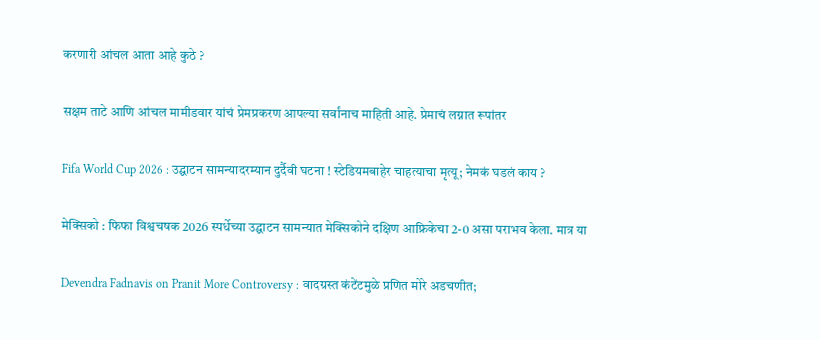करणारी आंचल आता आहे कुठे ?

सक्षम ताटे आणि आंचल मामीडवार यांचं प्रेमप्रकरण आपल्या सर्वांनाच माहिती आहे. प्रेमाचं लग्नात रूपांतर

Fifa World Cup 2026 : उद्घाटन सामन्यादरम्यान दुर्दैवी घटना ! स्टेडियमबाहेर चाहत्याचा मृत्यू; नेमकं घडलं काय ?

मेक्सिको : फिफा विश्वचषक 2026 स्पर्धेच्या उद्घाटन सामन्यात मेक्सिकोने दक्षिण आफ्रिकेचा 2-0 असा पराभव केला. मात्र या

Devendra Fadnavis on Pranit More Controversy : वादग्रस्त कंटेंटमुळे प्रणित मोरे अडचणीत;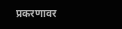प्रकरणावर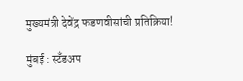मुख्यमंत्री देवेंद्र फडणवीसांची प्रतिक्रिया!

मुंबई : स्टँडअप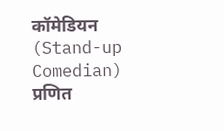कॉमेडियन (Stand-up Comedian) प्रणित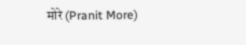मोरे (Pranit More)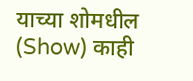याच्या शोमधील (Show) काही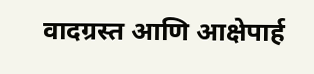वादग्रस्त आणि आक्षेपार्ह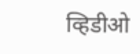व्हिडीओ